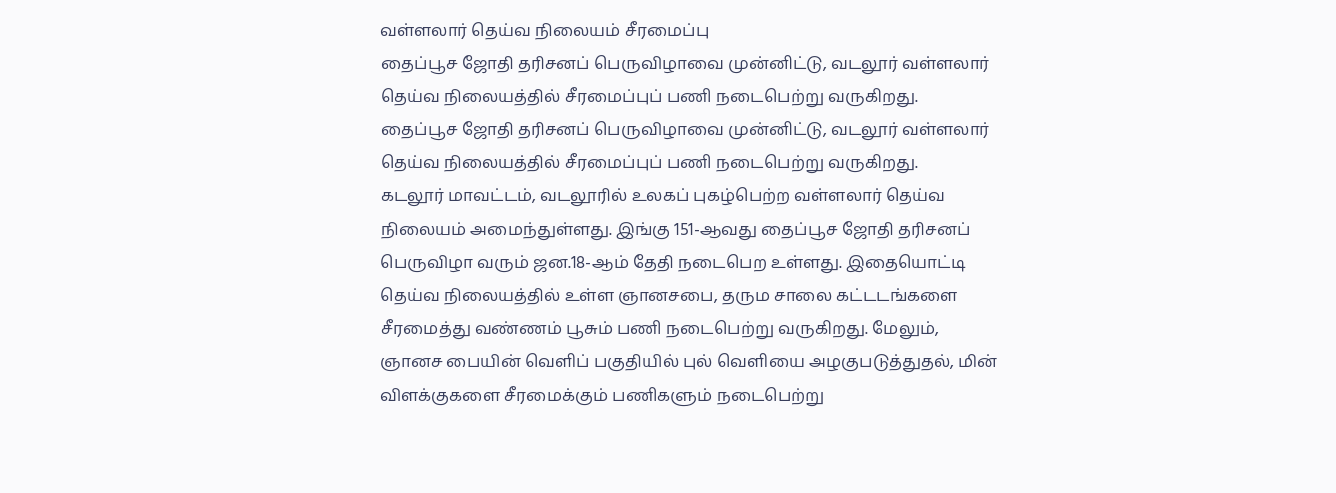வள்ளலார் தெய்வ நிலையம் சீரமைப்பு
தைப்பூச ஜோதி தரிசனப் பெருவிழாவை முன்னிட்டு, வடலூர் வள்ளலார் தெய்வ நிலையத்தில் சீரமைப்புப் பணி நடைபெற்று வருகிறது.
தைப்பூச ஜோதி தரிசனப் பெருவிழாவை முன்னிட்டு, வடலூர் வள்ளலார் தெய்வ நிலையத்தில் சீரமைப்புப் பணி நடைபெற்று வருகிறது.
கடலூர் மாவட்டம், வடலூரில் உலகப் புகழ்பெற்ற வள்ளலார் தெய்வ நிலையம் அமைந்துள்ளது. இங்கு 151-ஆவது தைப்பூச ஜோதி தரிசனப் பெருவிழா வரும் ஜன.18-ஆம் தேதி நடைபெற உள்ளது. இதையொட்டி தெய்வ நிலையத்தில் உள்ள ஞானசபை, தரும சாலை கட்டடங்களை சீரமைத்து வண்ணம் பூசும் பணி நடைபெற்று வருகிறது. மேலும், ஞானச பையின் வெளிப் பகுதியில் புல் வெளியை அழகுபடுத்துதல், மின் விளக்குகளை சீரமைக்கும் பணிகளும் நடைபெற்று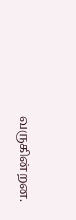வருகின்றன.